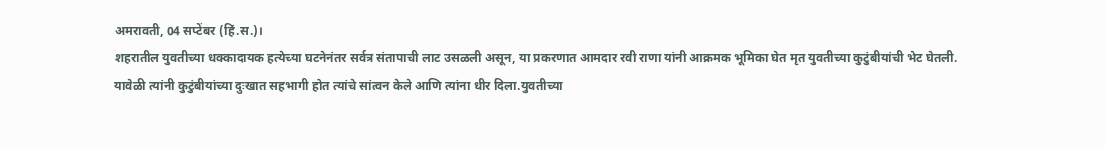अमरावती, 04 सप्टेंबर (हिं.स.)।
शहरातील युवतीच्या धक्कादायक हत्येच्या घटनेनंतर सर्वत्र संतापाची लाट उसळली असून, या प्रकरणात आमदार रवी राणा यांनी आक्रमक भूमिका घेत मृत युवतीच्या कुटुंबीयांची भेट घेतली. यावेळी त्यांनी कुटुंबीयांच्या दुःखात सहभागी होत त्यांचे सांत्वन केले आणि त्यांना धीर दिला.युवतीच्या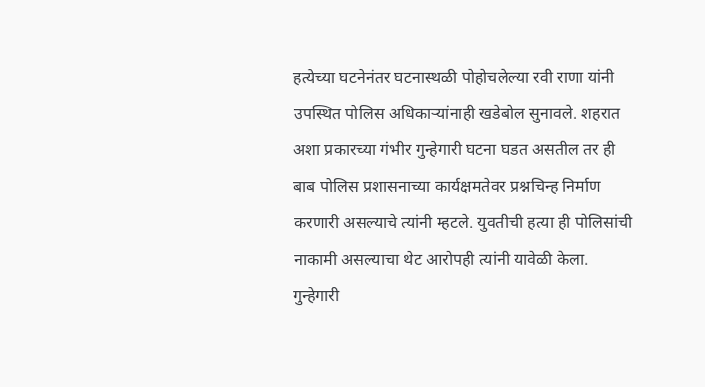हत्येच्या घटनेनंतर घटनास्थळी पोहोचलेल्या रवी राणा यांनी उपस्थित पोलिस अधिकाऱ्यांनाही खडेबोल सुनावले. शहरात अशा प्रकारच्या गंभीर गुन्हेगारी घटना घडत असतील तर ही बाब पोलिस प्रशासनाच्या कार्यक्षमतेवर प्रश्नचिन्ह निर्माण करणारी असल्याचे त्यांनी म्हटले. युवतीची हत्या ही पोलिसांची नाकामी असल्याचा थेट आरोपही त्यांनी यावेळी केला.
गुन्हेगारी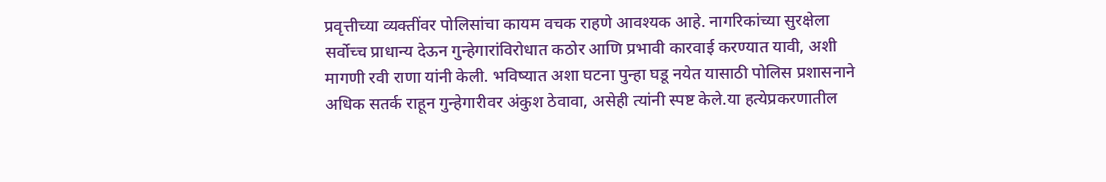प्रवृत्तीच्या व्यक्तींवर पोलिसांचा कायम वचक राहणे आवश्यक आहे. नागरिकांच्या सुरक्षेला सर्वोच्च प्राधान्य देऊन गुन्हेगारांविरोधात कठोर आणि प्रभावी कारवाई करण्यात यावी, अशी मागणी रवी राणा यांनी केली. भविष्यात अशा घटना पुन्हा घडू नयेत यासाठी पोलिस प्रशासनाने अधिक सतर्क राहून गुन्हेगारीवर अंकुश ठेवावा, असेही त्यांनी स्पष्ट केले.या हत्येप्रकरणातील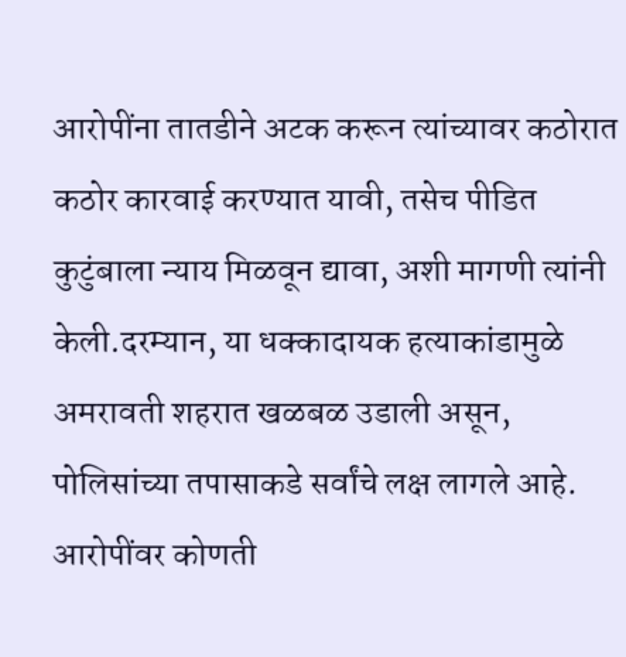आरोपींना तातडीने अटक करून त्यांच्यावर कठोरात कठोर कारवाई करण्यात यावी, तसेच पीडित कुटुंबाला न्याय मिळवून द्यावा, अशी मागणी त्यांनी केली.दरम्यान, या धक्कादायक हत्याकांडामुळे अमरावती शहरात खळबळ उडाली असून, पोलिसांच्या तपासाकडे सर्वांचे लक्ष लागले आहे. आरोपींवर कोणती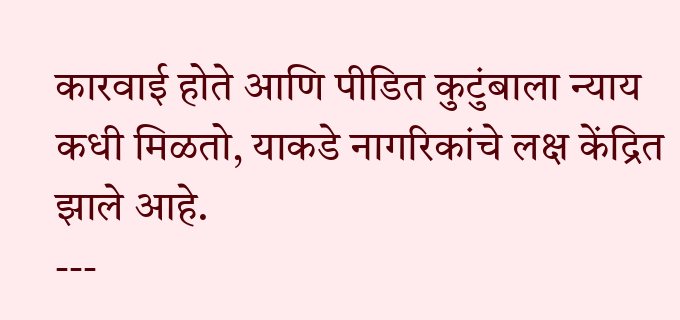कारवाई होते आणि पीडित कुटुंबाला न्याय कधी मिळतो, याकडे नागरिकांचे लक्ष केंद्रित झाले आहे.
---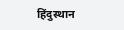हिंदुस्थान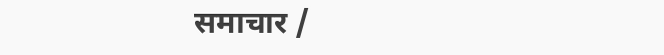समाचार /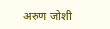अरुण जोशी